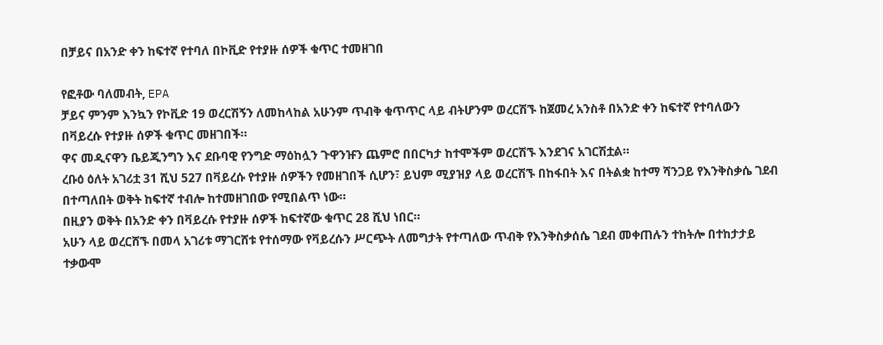በቻይና በአንድ ቀን ከፍተኛ የተባለ በኮቪድ የተያዙ ሰዎች ቁጥር ተመዘገበ

የፎቶው ባለመብት, EPA
ቻይና ምንም እንኳን የኮቪድ 19 ወረርሽኝን ለመከላከል አሁንም ጥብቅ ቁጥጥር ላይ ብትሆንም ወረርሽኙ ከጀመረ አንስቶ በአንድ ቀን ከፍተኛ የተባለውን በቫይረሱ የተያዙ ሰዎች ቁጥር መዘገበች።
ዋና መዲናዋን ቤይጂንግን እና ደቡባዊ የንግድ ማዕከሏን ጉዋንዡን ጨምሮ በበርካታ ከተሞችም ወረርሽኙ እንደገና አገርሽቷል።
ረቡዕ ዕለት አገሪቷ 31 ሺህ 527 በቫይረሱ የተያዙ ሰዎችን የመዘገበች ሲሆን፣ ይህም ሚያዝያ ላይ ወረርሽኙ በከፋበት እና በትልቋ ከተማ ሻንጋይ የእንቅስቃሴ ገደብ በተጣለበት ወቅት ከፍተኛ ተብሎ ከተመዘገበው የሚበልጥ ነው።
በዚያን ወቅት በአንድ ቀን በቫይረሱ የተያዙ ሰዎች ከፍተኛው ቁጥር 28 ሺህ ነበር።
አሁን ላይ ወረርሸኙ በመላ አገሪቱ ማገርሸቱ የተሰማው የቫይረሱን ሥርጭት ለመግታት የተጣለው ጥብቅ የእንቅስቃሰሴ ገደብ መቀጠሉን ተከትሎ በተከታታይ ተቃውሞ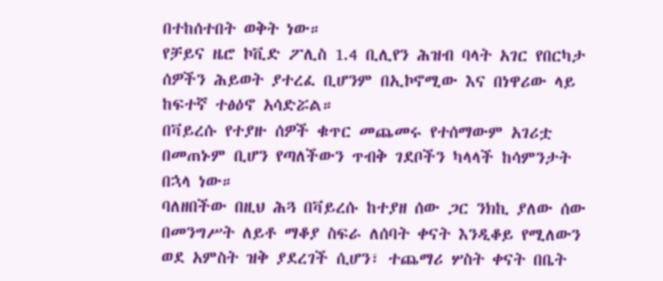በተከሰተበት ወቅት ነው።
የቻይና ዜሮ ኮቪድ ፖሊስ 1.4 ቢሊየን ሕዝብ ባላት አገር የበርካታ ሰዎችን ሕይወት ያተረፈ ቢሆንም በኢኮኖሚው እና በነዋሪው ላይ ከፍተኛ ተፅዕኖ አሳድሯል።
በቫይረሱ የተያዙ ሰዎች ቁጥር መጨመሩ የተሰማውም አገሪቷ በመጠኑም ቢሆን የጣለችውን ጥብቅ ገደቦችን ካላላች ከሳምንታት በኋላ ነው።
ባለዘበችው በዚህ ሕጓ በቫይረሱ ከተያዘ ሰው ጋር ንክኪ ያለው ሰው በመንግሥት ለይቶ ማቆያ ስፍራ ለሰባት ቀናት እንዲቆይ የሚለውን ወደ አምስት ዝቅ ያደረገች ሲሆን፣ ተጨማሪ ሦስት ቀናት በቤት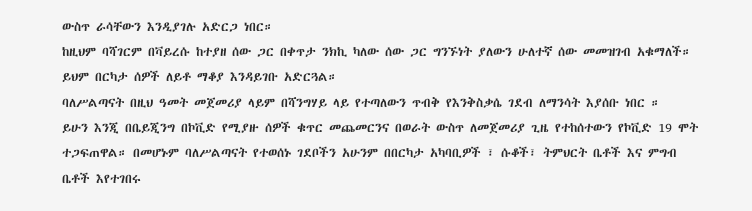ውስጥ ራሳቸውን እንዲያገሉ አድርጋ ነበር።
ከዚህም ባሻገርም በቫይረሱ ከተያዘ ሰው ጋር በቀጥታ ንክኪ ካለው ሰው ጋር ግንኙነት ያለውን ሁለተኛ ሰው መመዝገብ አቁማለች። ይህም በርካታ ሰዎች ለይቶ ማቆያ እንዳይገቡ አድርጓል።
ባለሥልጣናት በዚህ ዓመት መጀመሪያ ላይም በሻንግሃይ ላይ የተጣለውን ጥብቅ የእንቅስቃሴ ገደብ ለማንሳት እያሰቡ ነበር ።
ይሁን እንጂ በቤይጂንግ በኮቪድ የሚያዙ ሰዎች ቁጥር መጨመርንና በወራት ውስጥ ለመጀመሪያ ጊዜ የተከሰተውን የኮቪድ 19 ሞት ተጋፍጠዋል። በመሆኑም ባለሥልጣናት የተወሰኑ ገደቦችን አሁንም በበርካታ አካባቢዎች ፣ ሱቆች፣ ትምህርት ቤቶች እና ምግብ ቤቶች እየተገበሩ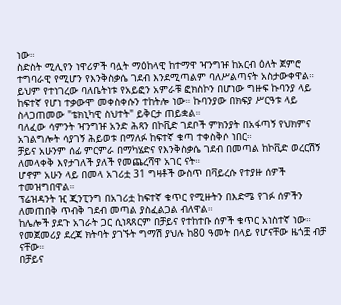ነው።
ስድስት ሚሊየን ነዋሪዎች ባሏት ማዕከላዊ ከተማዋ ዣንግዡ ከአርብ ዕለት ጀምሮ ተግባራዊ የሚሆን የእንቅስቃሴ ገደብ እንደሚጣልም ባለሥልጣናት አስታውቀዋል።
ይህም የተነገረው ባለቤትነቱ የአይፎን አምራቹ ፎክስኮን በሆነው ግዙፍ ኩባንያ ላይ ከፍተኛ የሆነ ተቃውሞ መቀስቀሱን ተከትሎ ነው። ኩባንያው በክፍያ ሥርዓቱ ላይ ስላጋጠመው "ቴክኒካዊ ስህተት" ይቅርታ ጠይቋል።
ባለፈው ሳምንት ዣንግዡ አንድ ሕጻን በኮቪድ ገደቦች ምክንያት በአፋጣኝ የህክምና አገልግሎት ሳያገኝ ሕይወቱ በማለፉ ከፍተኛ ቁጣ ተቀስቅሶ ነበር።
ቻይና አሁንም ሰፊ ምርምራ በማካሄድና የእንቅስቃሴ ገደብ በመጣል ከኮቪድ ወረርሽኝ ለመላቀቅ እየታገለች ያለች የመጨረሻዋ አገር ናት።
ሆኖም አሁን ላይ በመላ አገሪቷ 31 ግዛቶች ውስጥ በቫይረሱ የተያዙ ሰዎች ተመዝግበዋል።
ፕሬዝዳንት ዢ ጂንፒንግ በአገሪቷ ከፍተኛ ቁጥር የሚዙትን በእድሜ የገፉ ሰዎችን ለመጠበቅ ጥብቅ ገደብ መጣል ያስፈልጋል ብለዋል።
ከሌሎች ያደጉ አገራት ጋር ሲነጻጸርም በቻይና የተከተቡ ሰዎች ቁጥር አነስተኛ ነው። የመጀመሪያ ደረጃ ክትባት ያገኙት ግማሽ ያህሉ ከ80 ዓመት በላይ የሆናቸው ዜጎቿ ብቻ ናቸው።
በቻይና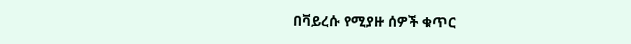በቫይረሱ የሚያዙ ሰዎች ቁጥር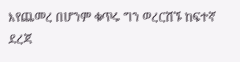እየጨመረ በሆንም ቁጥሩ ግን ወረርሽኙ ከፍተኛ ደረጃ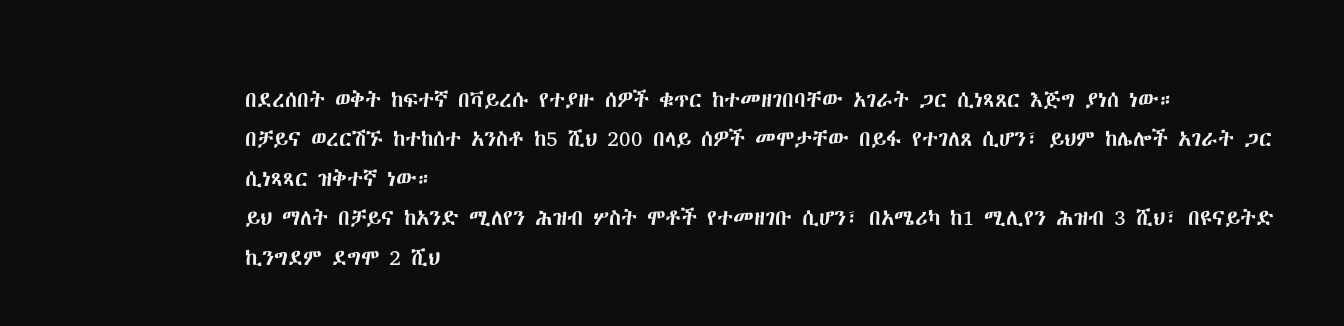በደረሰበት ወቅት ከፍተኛ በቫይረሱ የተያዙ ሰዎች ቁጥር ከተመዘገበባቸው አገራት ጋር ሲነጻጸር እጅግ ያነሰ ነው።
በቻይና ወረርሽኙ ከተከሰተ አንስቶ ከ5 ሺህ 200 በላይ ሰዎች መሞታቸው በይፋ የተገለጸ ሲሆን፣ ይህም ከሌሎች አገራት ጋር ሲነጻጻር ዝቅተኛ ነው።
ይህ ማለት በቻይና ከአንድ ሚለየን ሕዝብ ሦስት ሞቶች የተመዘገቡ ሲሆን፣ በአሜሪካ ከ1 ሚሊየን ሕዝብ 3 ሺህ፣ በዩናይትድ ኪንግደም ደግሞ 2 ሺህ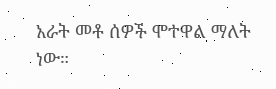አራት መቶ ሰዎች ሞተዋል ማለት ነው።